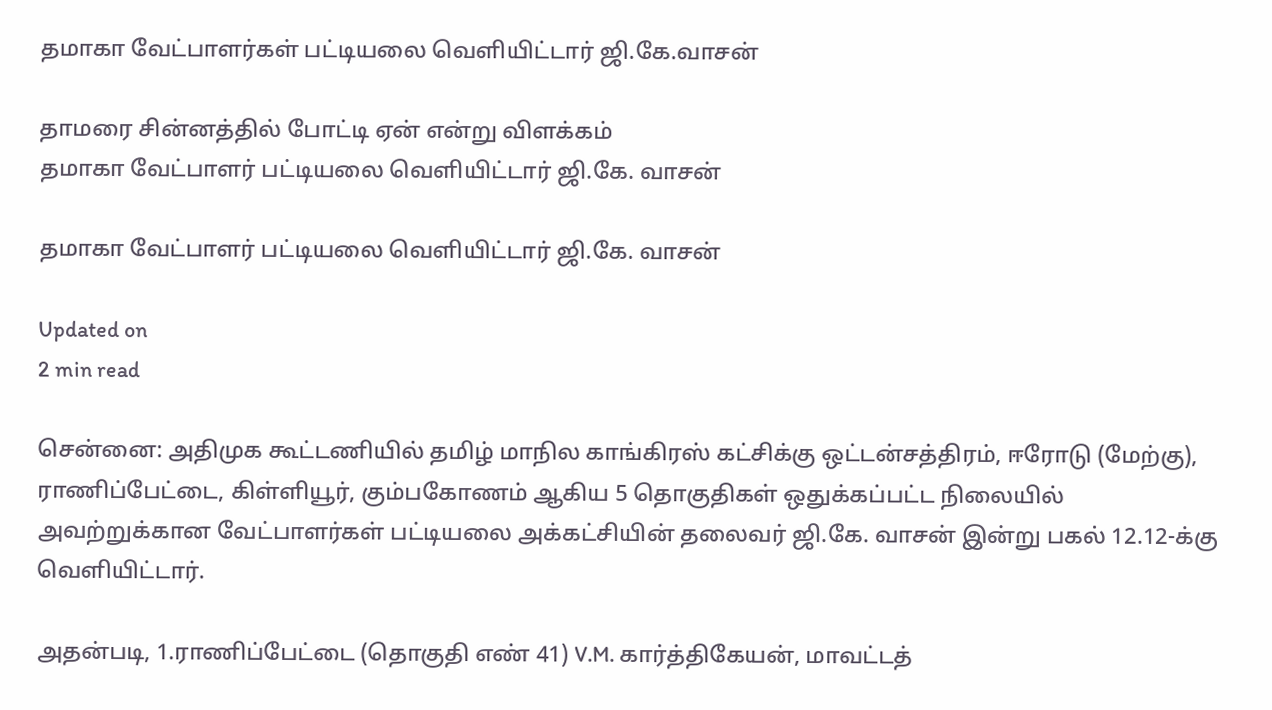தமாகா வேட்பாளர்கள் பட்டியலை வெளியிட்டார் ஜி.கே.வாசன்

தாமரை சின்னத்தில் போட்டி ஏன் என்று விளக்கம்
தமாகா வேட்பாளர் பட்டியலை வெளியிட்டார் ஜி.கே. வாசன்

தமாகா வேட்பாளர் பட்டியலை வெளியிட்டார் ஜி.கே. வாசன்

Updated on
2 min read

சென்னை: அதிமுக கூட்டணியில் தமிழ் மாநில காங்கிரஸ் கட்சிக்கு ஒட்டன்சத்திரம், ஈரோடு (மேற்கு), ராணிப்பேட்டை, கிள்ளியூர், கும்பகோணம் ஆகிய 5 தொகுதிகள் ஒதுக்கப்பட்ட நிலையில் அவற்றுக்கான வேட்பாளர்கள் பட்டியலை அக்கட்சியின் தலைவர் ஜி.கே. வாசன் இன்று பகல் 12.12-க்கு வெளியிட்டார்.

அதன்படி, 1.ராணிப்பேட்டை (தொகுதி எண் 41) V.M. கார்த்திகேயன், மாவட்டத்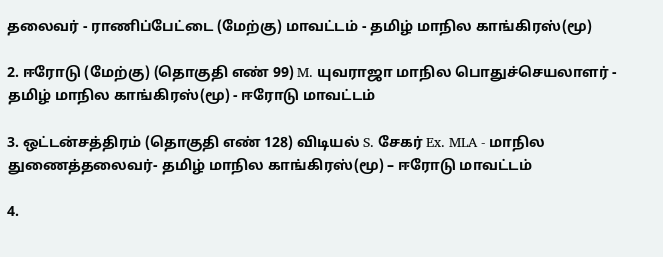தலைவர் - ராணிப்பேட்டை (மேற்கு) மாவட்டம் - தமிழ் மாநில காங்கிரஸ்(மூ)

2. ஈரோடு (மேற்கு) (தொகுதி எண் 99) M. யுவராஜா மாநில பொதுச்செயலாளர் - தமிழ் மாநில காங்கிரஸ்(மூ) - ஈரோடு மாவட்டம்

3. ஒட்டன்சத்திரம் (தொகுதி எண் 128) விடியல் S. சேகர் Ex. MLA - மாநில துணைத்தலைவர்- தமிழ் மாநில காங்கிரஸ்(மூ) – ஈரோடு மாவட்டம்

4.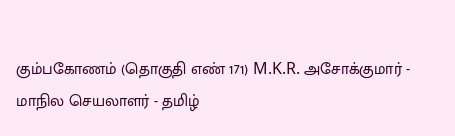கும்பகோணம் (தொகுதி எண் 171) M.K.R. அசோக்குமார் - மாநில செயலாளர் - தமிழ்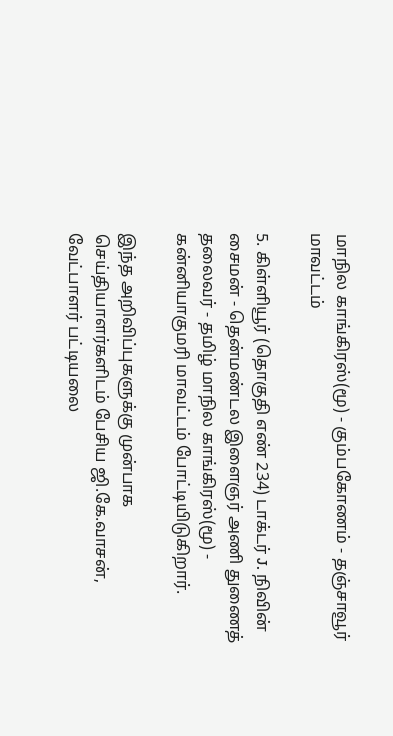மாநில காங்கிரஸ்(மூ) - கும்பகோணம் - தஞ்சாவூர் மாவட்டம்

5. கிள்ளியூர் (தொகுதி எண் 234) டாக்டர் J. நிவின் சைமன் - தென்மண்டல இளைஞர் அணி துணைத் தலைவர் - தமிழ் மாநில காங்கிரஸ்(மூ) - கன்னியாகுமரி மாவட்டம் போட்டியிடுகிறார்.

இந்த அறிவிப்புகளுக்கு முன்பாக செய்தியாளர்களிடம் பேசிய ஜி.கே.வாசன், வேட்பாளர் பட்டியலை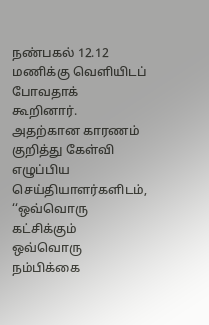நண்பகல் 12.12 மணிக்கு வெளியிடப் போவதாக் கூறினார். அதற்கான காரணம் குறித்து கேள்வி எழுப்பிய செய்தியாளர்களிடம், ‘‘ஒவ்வொரு கட்சிக்கும் ஒவ்வொரு நம்பிக்கை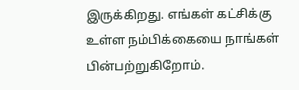இருக்கிறது. எங்கள் கட்சிக்கு உள்ள நம்பிக்கையை நாங்கள் பின்பற்றுகிறோம்.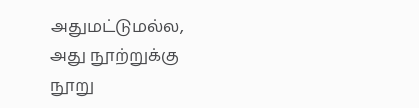அதுமட்டுமல்ல, அது நூற்றுக்கு நூறு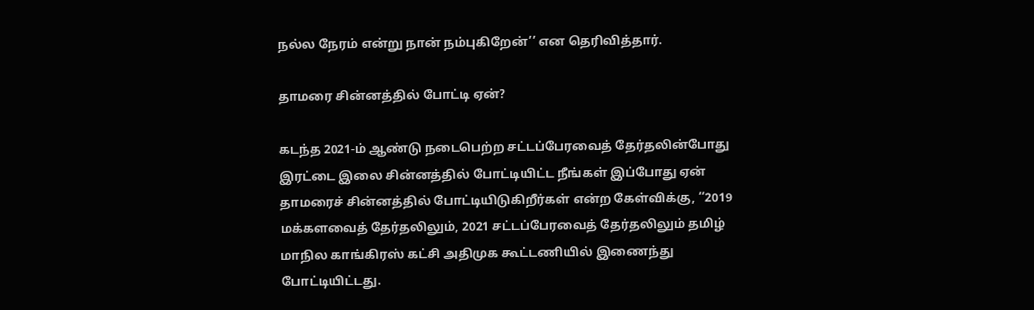நல்ல நேரம் என்று நான் நம்புகிறேன்’’ என தெரிவித்தார்.

தாமரை சின்னத்தில் போட்டி ஏன்?

கடந்த 2021-ம் ஆண்டு நடைபெற்ற சட்டப்பேரவைத் தேர்தலின்போது இரட்டை இலை சின்னத்தில் போட்டியிட்ட நீங்கள் இப்போது ஏன் தாமரைச் சின்னத்தில் போட்டியிடுகிறீர்கள் என்ற கேள்விக்கு, ‘‘2019 மக்களவைத் தேர்தலிலும், 2021 சட்டப்பேரவைத் தேர்தலிலும் தமிழ் மாநில காங்கிரஸ் கட்சி அதிமுக கூட்டணியில் இணைந்து போட்டியிட்டது.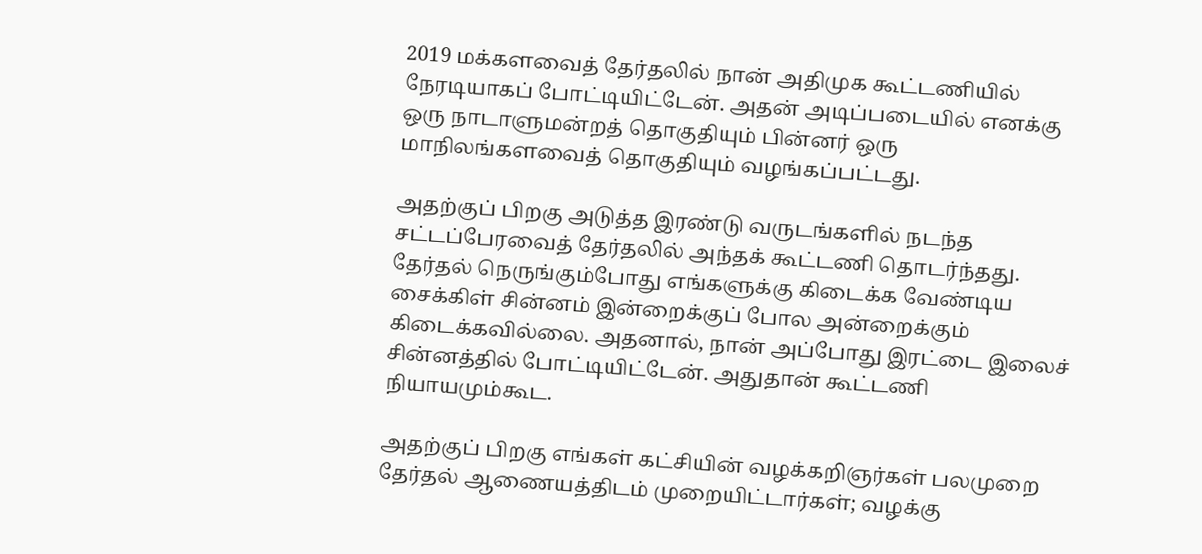2019 மக்களவைத் தேர்தலில் நான் அதிமுக கூட்டணியில் நேரடியாகப் போட்டியிட்டேன். அதன் அடிப்படையில் எனக்கு ஒரு நாடாளுமன்றத் தொகுதியும் பின்னர் ஒரு மாநிலங்களவைத் தொகுதியும் வழங்கப்பட்டது.

அதற்குப் பிறகு அடுத்த இரண்டு வருடங்களில் நடந்த சட்டப்பேரவைத் தேர்தலில் அந்தக் கூட்டணி தொடர்ந்தது. தேர்தல் நெருங்கும்போது எங்களுக்கு கிடைக்க வேண்டிய சைக்கிள் சின்னம் இன்றைக்குப் போல அன்றைக்கும் கிடைக்கவில்லை. அதனால், நான் அப்போது இரட்டை இலைச் சின்னத்தில் போட்டியிட்டேன். அதுதான் கூட்டணி நியாயமும்கூட.

அதற்குப் பிறகு எங்கள் கட்சியின் வழக்கறிஞர்கள் பலமுறை தேர்தல் ஆணையத்திடம் முறையிட்டார்கள்; வழக்கு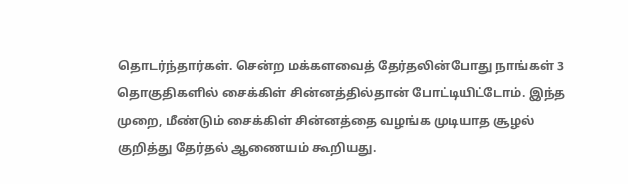தொடர்ந்தார்கள். சென்ற மக்களவைத் தேர்தலின்போது நாங்கள் 3 தொகுதிகளில் சைக்கிள் சின்னத்தில்தான் போட்டியிட்டோம். இந்த முறை, மீண்டும் சைக்கிள் சின்னத்தை வழங்க முடியாத சூழல் குறித்து தேர்தல் ஆணையம் கூறியது.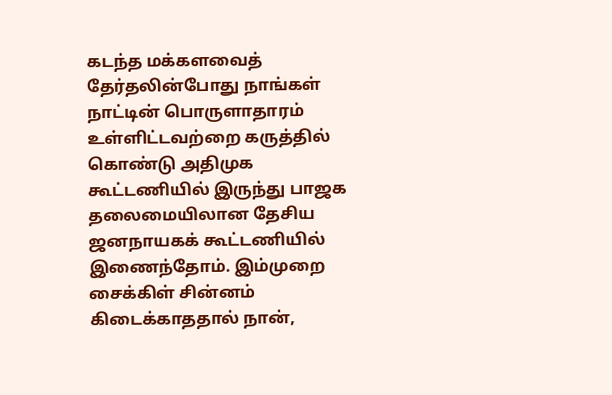கடந்த மக்களவைத் தேர்தலின்போது நாங்கள் நாட்டின் பொருளாதாரம் உள்ளிட்டவற்றை கருத்தில் கொண்டு அதிமுக கூட்டணியில் இருந்து பாஜக தலைமையிலான தேசிய ஜனநாயகக் கூட்டணியில் இணைந்தோம். இம்முறை சைக்கிள் சின்னம் கிடைக்காததால் நான்,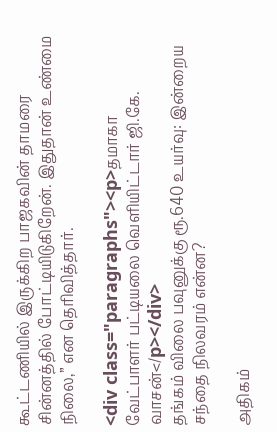கூட்டணியில் இருக்கிற பாஜகவின் தாமரை சின்னத்தில் போட்டியிடுகிறேன். இதுதான் உண்மை நிலை,” என தெரிவித்தார்.

<div class="paragraphs"><p>தமாகா வேட்பாளர் பட்டியலை வெளியிட்டார் ஜி.கே. வாசன்</p></div>
தங்கம் விலை பவுனுக்கு ரூ.640 உயர்வு: இன்றைய சந்தை நிலவரம் என்ன?

அதிகம்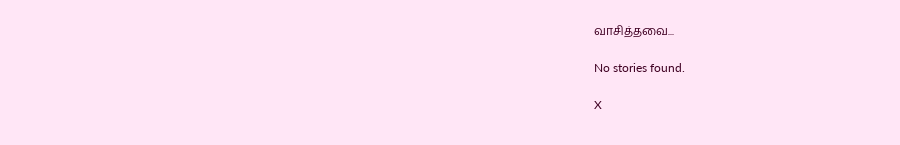வாசித்தவை...

No stories found.

X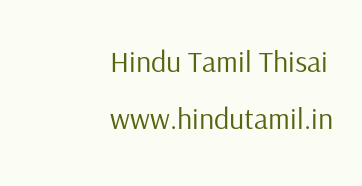Hindu Tamil Thisai
www.hindutamil.in